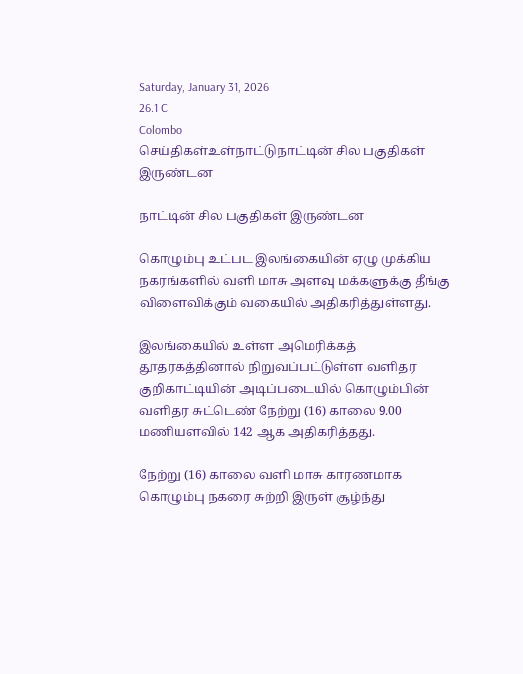Saturday, January 31, 2026
26.1 C
Colombo
செய்திகள்உள்நாட்டுநாட்டின் சில பகுதிகள் இருண்டன

நாட்டின் சில பகுதிகள் இருண்டன

கொழும்பு உட்பட இலங்கையின் ஏழு முக்கிய நகரங்களில் வளி மாசு அளவு மக்களுக்கு தீங்கு விளைவிக்கும் வகையில் அதிகரித்துள்ளது.

இலங்கையில் உள்ள அமெரிக்கத் தூதரகத்தினால் நிறுவப்பட்டுள்ள வளிதர குறிகாட்டியின் அடிப்படையில் கொழும்பின் வளிதர சுட்டெண் நேற்று (16) காலை 9.00 மணியளவில் 142 ஆக அதிகரித்தது.

நேற்று (16) காலை வளி மாசு காரணமாக கொழும்பு நகரை சுற்றி இருள் சூழ்ந்து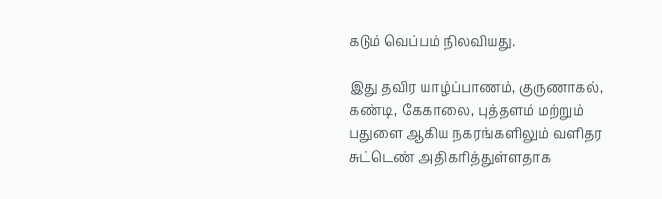கடும் வெப்பம் நிலவியது.

இது தவிர யாழ்ப்பாணம், குருணாகல், கண்டி, கேகாலை, புத்தளம் மற்றும் பதுளை ஆகிய நகரங்களிலும் வளிதர சுட்டெண் அதிகரித்துள்ளதாக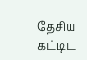தேசிய கட்டிட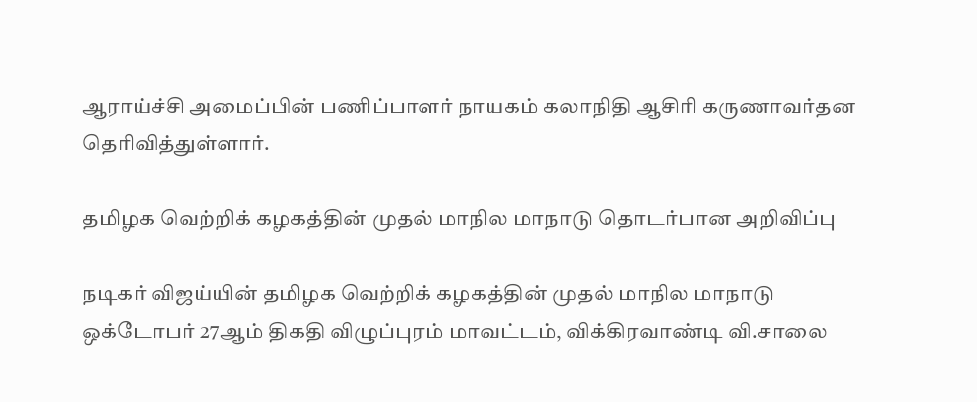ஆராய்ச்சி அமைப்பின் பணிப்பாளர் நாயகம் கலாநிதி ஆசிரி கருணாவர்தன தெரிவித்துள்ளார்.

தமிழக வெற்றிக் கழகத்தின் முதல் மாநில மாநாடு தொடர்பான அறிவிப்பு

நடிகர் விஜய்யின் தமிழக வெற்றிக் கழகத்தின் முதல் மாநில மாநாடு ஒக்டோபர் 27ஆம் திகதி விழுப்புரம் மாவட்டம், விக்கிரவாண்டி வி.சாலை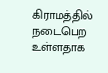கிராமத்தில் நடைபெற உள்ளதாக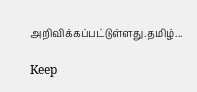அறிவிக்கப்பட்டுள்ளது.தமிழ்...

Keep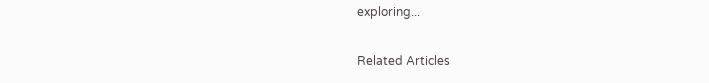exploring...

Related Articles